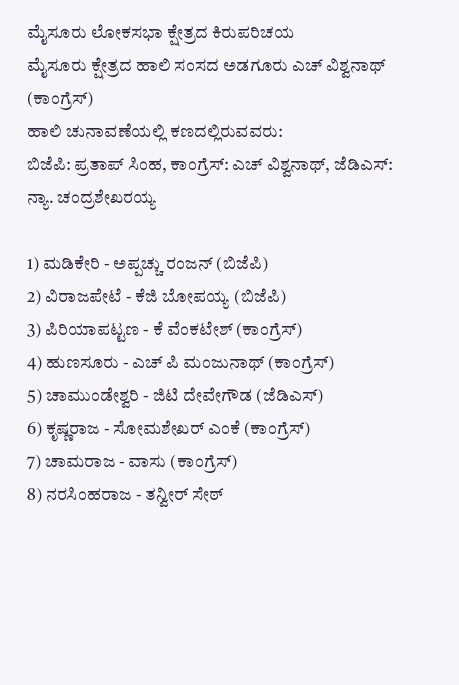ಮೈಸೂರು ಲೋಕಸಭಾ ಕ್ಷೇತ್ರದ ಕಿರುಪರಿಚಯ
ಮೈಸೂರು ಕ್ಷೇತ್ರದ ಹಾಲಿ ಸಂಸದ ಅಡಗೂರು ಎಚ್ ವಿಶ್ವನಾಥ್ (ಕಾಂಗ್ರೆಸ್)
ಹಾಲಿ ಚುನಾವಣೆಯಲ್ಲಿ ಕಣದಲ್ಲಿರುವವರು:
ಬಿಜೆಪಿ: ಪ್ರತಾಪ್ ಸಿಂಹ, ಕಾಂಗ್ರೆಸ್: ಎಚ್ ವಿಶ್ವನಾಥ್, ಜೆಡಿಎಸ್: ನ್ಯಾ. ಚಂದ್ರಶೇಖರಯ್ಯ

1) ಮಡಿಕೇರಿ - ಅಪ್ಪಚ್ಚು ರಂಜನ್ (ಬಿಜೆಪಿ)
2) ವಿರಾಜಪೇಟೆ - ಕೆಜಿ ಬೋಪಯ್ಯ (ಬಿಜೆಪಿ)
3) ಪಿರಿಯಾಪಟ್ಟಣ - ಕೆ ವೆಂಕಟೇಶ್ (ಕಾಂಗ್ರೆಸ್)
4) ಹುಣಸೂರು - ಎಚ್ ಪಿ ಮಂಜುನಾಥ್ (ಕಾಂಗ್ರೆಸ್)
5) ಚಾಮುಂಡೇಶ್ವರಿ - ಜಿಟಿ ದೇವೇಗೌಡ (ಜೆಡಿಎಸ್)
6) ಕೃಷ್ಣರಾಜ - ಸೋಮಶೇಖರ್ ಎಂಕೆ (ಕಾಂಗ್ರೆಸ್)
7) ಚಾಮರಾಜ - ವಾಸು (ಕಾಂಗ್ರೆಸ್)
8) ನರಸಿಂಹರಾಜ - ತನ್ವೀರ್ ಸೇಠ್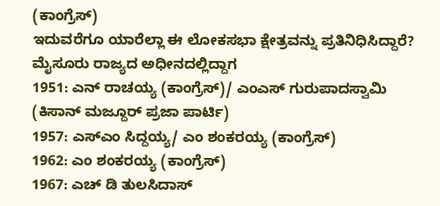(ಕಾಂಗ್ರೆಸ್)
ಇದುವರೆಗೂ ಯಾರೆಲ್ಲಾ ಈ ಲೋಕಸಭಾ ಕ್ಷೇತ್ರವನ್ನು ಪ್ರತಿನಿಧಿಸಿದ್ದಾರೆ?
ಮೈಸೂರು ರಾಜ್ಯದ ಅಧೀನದಲ್ಲಿದ್ದಾಗ
1951: ಎನ್ ರಾಚಯ್ಯ (ಕಾಂಗ್ರೆಸ್)/ ಎಂಎಸ್ ಗುರುಪಾದಸ್ವಾಮಿ (ಕಿಸಾನ್ ಮಜ್ದೂರ್ ಪ್ರಜಾ ಪಾರ್ಟಿ)
1957: ಎಸ್ಎಂ ಸಿದ್ದಯ್ಯ/ ಎಂ ಶಂಕರಯ್ಯ (ಕಾಂಗ್ರೆಸ್)
1962: ಎಂ ಶಂಕರಯ್ಯ (ಕಾಂಗ್ರೆಸ್)
1967: ಎಚ್ ಡಿ ತುಲಸಿದಾಸ್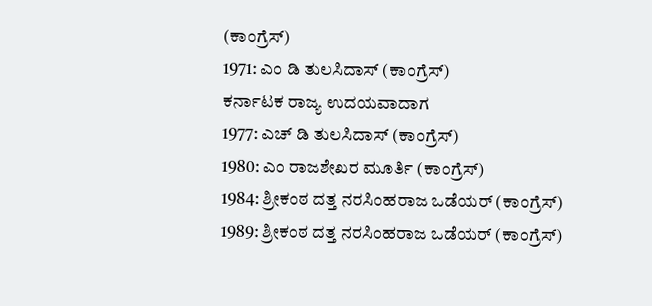(ಕಾಂಗ್ರೆಸ್)
1971: ಎಂ ಡಿ ತುಲಸಿದಾಸ್ (ಕಾಂಗ್ರೆಸ್)
ಕರ್ನಾಟಕ ರಾಜ್ಯ ಉದಯವಾದಾಗ
1977: ಎಚ್ ಡಿ ತುಲಸಿದಾಸ್ (ಕಾಂಗ್ರೆಸ್)
1980: ಎಂ ರಾಜಶೇಖರ ಮೂರ್ತಿ (ಕಾಂಗ್ರೆಸ್)
1984: ಶ್ರೀಕಂಠ ದತ್ತ ನರಸಿಂಹರಾಜ ಒಡೆಯರ್ (ಕಾಂಗ್ರೆಸ್)
1989: ಶ್ರೀಕಂಠ ದತ್ತ ನರಸಿಂಹರಾಜ ಒಡೆಯರ್ (ಕಾಂಗ್ರೆಸ್)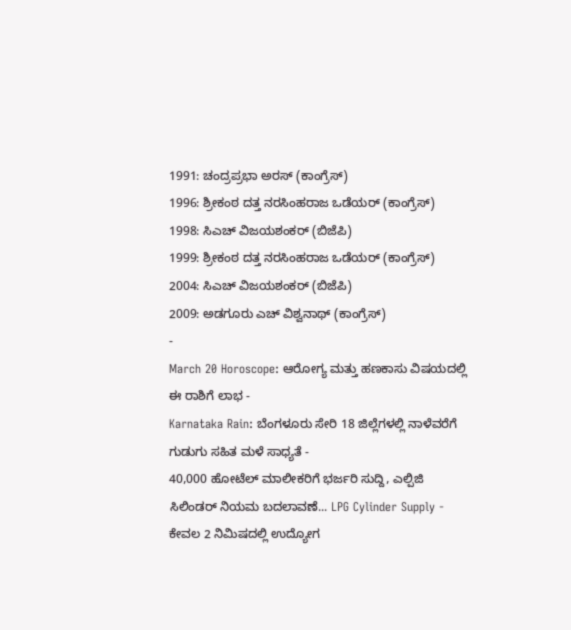1991: ಚಂದ್ರಪ್ರಭಾ ಅರಸ್ (ಕಾಂಗ್ರೆಸ್)
1996: ಶ್ರೀಕಂಠ ದತ್ತ ನರಸಿಂಹರಾಜ ಒಡೆಯರ್ (ಕಾಂಗ್ರೆಸ್)
1998: ಸಿಎಚ್ ವಿಜಯಶಂಕರ್ (ಬಿಜೆಪಿ)
1999: ಶ್ರೀಕಂಠ ದತ್ತ ನರಸಿಂಹರಾಜ ಒಡೆಯರ್ (ಕಾಂಗ್ರೆಸ್)
2004: ಸಿಎಚ್ ವಿಜಯಶಂಕರ್ (ಬಿಜೆಪಿ)
2009: ಅಡಗೂರು ಎಚ್ ವಿಶ್ವನಾಥ್ (ಕಾಂಗ್ರೆಸ್)
-
March 20 Horoscope: ಆರೋಗ್ಯ ಮತ್ತು ಹಣಕಾಸು ವಿಷಯದಲ್ಲಿ ಈ ರಾಶಿಗೆ ಲಾಭ -
Karnataka Rain: ಬೆಂಗಳೂರು ಸೇರಿ 18 ಜಿಲ್ಲೆಗಳಲ್ಲಿ ನಾಳೆವರೆಗೆ ಗುಡುಗು ಸಹಿತ ಮಳೆ ಸಾಧ್ಯತೆ -
40,000 ಹೋಟೆಲ್ ಮಾಲೀಕರಿಗೆ ಭರ್ಜರಿ ಸುದ್ದಿ, ಎಲ್ಪಿಜಿ ಸಿಲಿಂಡರ್ ನಿಯಮ ಬದಲಾವಣೆ... LPG Cylinder Supply -
ಕೇವಲ 2 ನಿಮಿಷದಲ್ಲಿ ಉದ್ಯೋಗ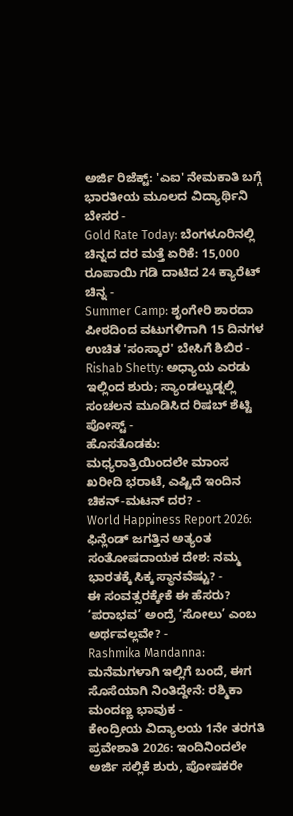ಅರ್ಜಿ ರಿಜೆಕ್ಟ್: 'ಎಐ' ನೇಮಕಾತಿ ಬಗ್ಗೆ ಭಾರತೀಯ ಮೂಲದ ವಿದ್ಯಾರ್ಥಿನಿ ಬೇಸರ -
Gold Rate Today: ಬೆಂಗಳೂರಿನಲ್ಲಿ ಚಿನ್ನದ ದರ ಮತ್ತೆ ಏರಿಕೆ: 15,000 ರೂಪಾಯಿ ಗಡಿ ದಾಟಿದ 24 ಕ್ಯಾರೆಟ್ ಚಿನ್ನ -
Summer Camp: ಶೃಂಗೇರಿ ಶಾರದಾ ಪೀಠದಿಂದ ವಟುಗಳಿಗಾಗಿ 15 ದಿನಗಳ ಉಚಿತ 'ಸಂಸ್ಕಾರ' ಬೇಸಿಗೆ ಶಿಬಿರ -
Rishab Shetty: ಅಧ್ಯಾಯ ಎರಡು ಇಲ್ಲಿಂದ ಶುರು; ಸ್ಯಾಂಡಲ್ವುಡ್ನಲ್ಲಿ ಸಂಚಲನ ಮೂಡಿಸಿದ ರಿಷಬ್ ಶೆಟ್ಟಿ ಪೋಸ್ಟ್ -
ಹೊಸತೊಡಕು: ಮಧ್ಯರಾತ್ರಿಯಿಂದಲೇ ಮಾಂಸ ಖರೀದಿ ಭರಾಟೆ, ಎಷ್ಟಿದೆ ಇಂದಿನ ಚಿಕನ್-ಮಟನ್ ದರ? -
World Happiness Report 2026: ಫಿನ್ಲೆಂಡ್ ಜಗತ್ತಿನ ಅತ್ಯಂತ ಸಂತೋಷದಾಯಕ ದೇಶ: ನಮ್ಮ ಭಾರತಕ್ಕೆ ಸಿಕ್ಕ ಸ್ಥಾನವೆಷ್ಟು? -
ಈ ಸಂವತ್ಸರಕ್ಕೇಕೆ ಈ ಹೆಸರು? ‘ಪರಾಭವ’ ಅಂದ್ರೆ ‘ಸೋಲು’ ಎಂಬ ಅರ್ಥವಲ್ಲವೇ? -
Rashmika Mandanna: ಮನೆಮಗಳಾಗಿ ಇಲ್ಲಿಗೆ ಬಂದೆ, ಈಗ ಸೊಸೆಯಾಗಿ ನಿಂತಿದ್ದೇನೆ: ರಶ್ಮಿಕಾ ಮಂದಣ್ಣ ಭಾವುಕ -
ಕೇಂದ್ರೀಯ ವಿದ್ಯಾಲಯ 1ನೇ ತರಗತಿ ಪ್ರವೇಶಾತಿ 2026: ಇಂದಿನಿಂದಲೇ ಅರ್ಜಿ ಸಲ್ಲಿಕೆ ಶುರು, ಪೋಷಕರೇ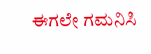ಈಗಲೇ ಗಮನಿಸಿ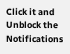Click it and Unblock the Notifications